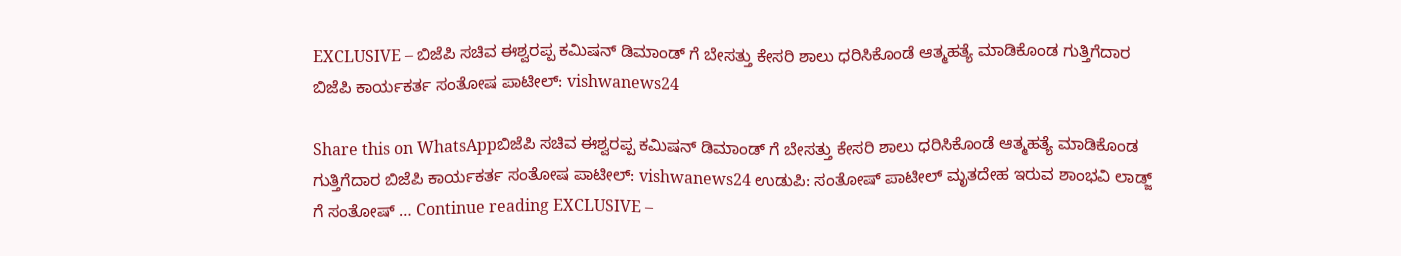EXCLUSIVE – ಬಿಜೆಪಿ ಸಚಿವ ಈಶ್ವರಪ್ಪ ಕಮಿಷನ್ ಡಿಮಾಂಡ್ ಗೆ ಬೇಸತ್ತು ಕೇಸರಿ ಶಾಲು ಧರಿಸಿಕೊಂಡೆ ಆತ್ಮಹತ್ಯೆ ಮಾಡಿಕೊಂಡ ಗುತ್ತಿಗೆದಾರ ಬಿಜೆಪಿ ಕಾರ್ಯಕರ್ತ ಸಂತೋಷ ಪಾಟೀಲ್: vishwanews24

Share this on WhatsAppಬಿಜೆಪಿ ಸಚಿವ ಈಶ್ವರಪ್ಪ ಕಮಿಷನ್ ಡಿಮಾಂಡ್ ಗೆ ಬೇಸತ್ತು ಕೇಸರಿ ಶಾಲು ಧರಿಸಿಕೊಂಡೆ ಆತ್ಮಹತ್ಯೆ ಮಾಡಿಕೊಂಡ ಗುತ್ತಿಗೆದಾರ ಬಿಜೆಪಿ ಕಾರ್ಯಕರ್ತ ಸಂತೋಷ ಪಾಟೀಲ್: vishwanews24 ಉಡುಪಿ: ಸಂತೋಷ್ ಪಾಟೀಲ್ ಮೃತದೇಹ ಇರುವ ಶಾಂಭವಿ ಲಾಡ್ಜ್ ಗೆ ಸಂತೋಷ್ … Continue reading EXCLUSIVE –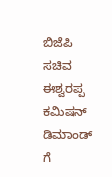ಬಿಜೆಪಿ ಸಚಿವ ಈಶ್ವರಪ್ಪ ಕಮಿಷನ್ ಡಿಮಾಂಡ್ ಗೆ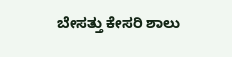ಬೇಸತ್ತು ಕೇಸರಿ ಶಾಲು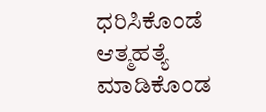ಧರಿಸಿಕೊಂಡೆ ಆತ್ಮಹತ್ಯೆ ಮಾಡಿಕೊಂಡ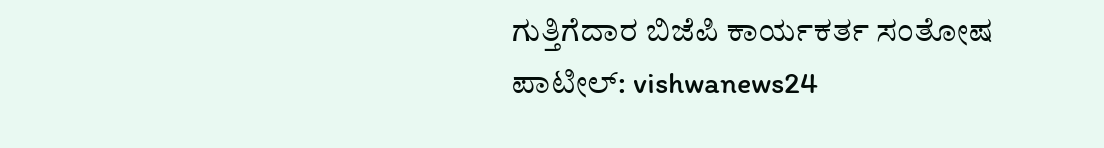ಗುತ್ತಿಗೆದಾರ ಬಿಜೆಪಿ ಕಾರ್ಯಕರ್ತ ಸಂತೋಷ ಪಾಟೀಲ್: vishwanews24